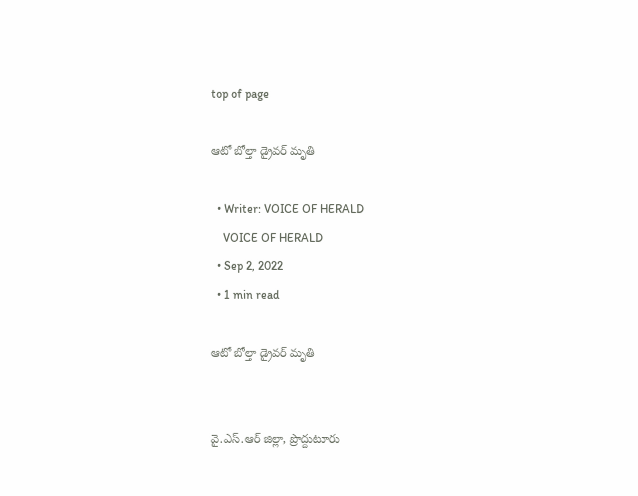top of page

ఆటో బోల్తా డ్రైవర్ మృతి

  • Writer: VOICE OF HERALD
    VOICE OF HERALD
  • Sep 2, 2022
  • 1 min read

ఆటో బోల్తా డ్రైవర్ మృతి


వై.ఎస్.ఆర్ జిల్లా, ప్రొద్దుటూరు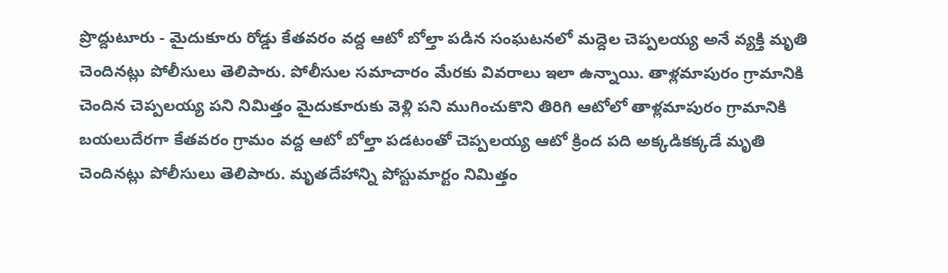ప్రొద్దుటూరు - మైదుకూరు రోడ్డు కేతవరం వద్ద ఆటో బోల్తా పడిన సంఘటనలో మద్దెల చెప్పలయ్య అనే వ్యక్తి మృతి చెందినట్లు పోలీసులు తెలిపారు. పోలీసుల సమాచారం మేరకు వివరాలు ఇలా ఉన్నాయి. తాళ్లమాపురం గ్రామానికి చెందిన చెప్పలయ్య పని నిమిత్తం మైదుకూరుకు వెళ్లి పని ముగించుకొని తిరిగి ఆటోలో తాళ్లమాపురం గ్రామానికి బయలుదేరగా కేతవరం గ్రామం వద్ద ఆటో బోల్తా పడటంతో చెప్పలయ్య ఆటో క్రింద పది అక్కడికక్కడే మృతి చెందినట్లు పోలీసులు తెలిపారు. మృతదేహాన్ని పోస్టుమార్టం నిమిత్తం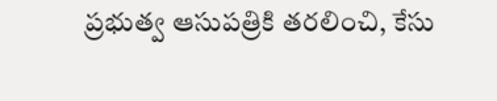ప్రభుత్వ ఆసుపత్రికి తరలించి, కేసు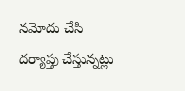నమోదు చేసి దర్యాప్తు చేస్తున్నట్లు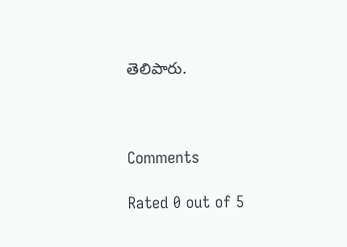తెలిపారు.



Comments

Rated 0 out of 5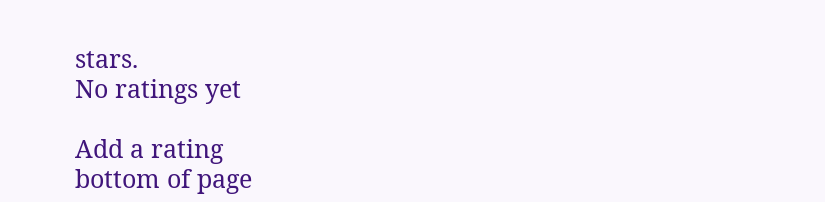stars.
No ratings yet

Add a rating
bottom of page